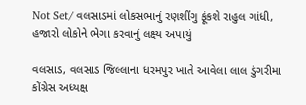Not Set/ વલસાડમાં લોકસભાનું રણશીંગુ ફૂંકશે રાહુલ ગાંધી, હજારો લોકોને ભેગા કરવાનું લક્ષ્ય અપાયું

વલસાડ, વલસાડ જિલ્લાના ધરમપુર ખાતે આવેલા લાલ ડુંગરીમા કોંગ્રેસ અધ્યક્ષ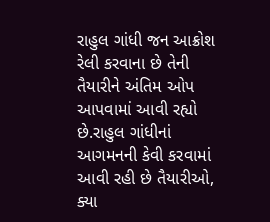રાહુલ ગાંધી જન આક્રોશ રેલી કરવાના છે તેની તૈયારીને અંતિમ ઓપ આપવામાં આવી રહ્યો છે.રાહુલ ગાંધીનાં આગમનની કેવી કરવામાં આવી રહી છે તૈયારીઓ, ક્યા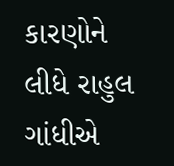કારણોને લીધે રાહુલ ગાંધીએ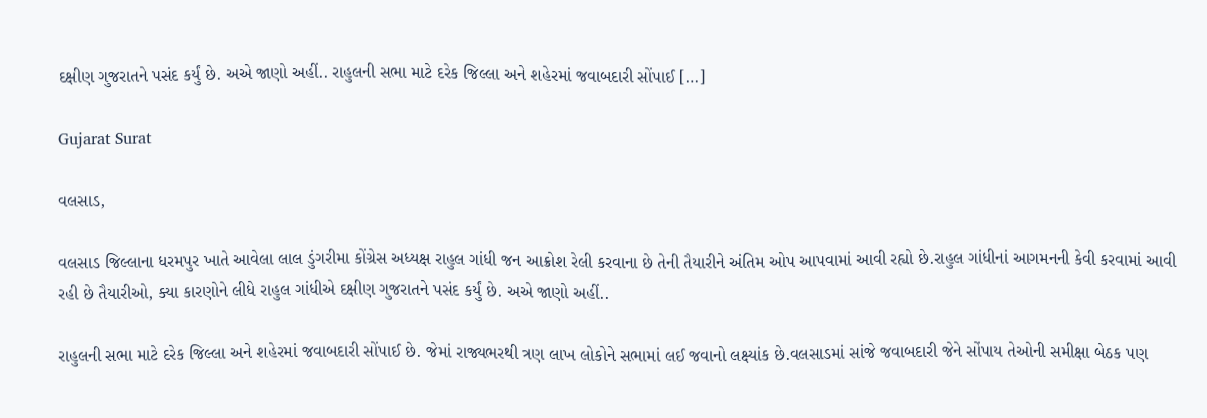દક્ષીણ ગુજરાતને પસંદ કર્યું છે. અએ જાણો અહીં.. રાહુલની સભા માટે દરેક જિલ્લા અને શહેરમાં જવાબદારી સોંપાઈ […]

Gujarat Surat

વલસાડ,

વલસાડ જિલ્લાના ધરમપુર ખાતે આવેલા લાલ ડુંગરીમા કોંગ્રેસ અધ્યક્ષ રાહુલ ગાંધી જન આક્રોશ રેલી કરવાના છે તેની તૈયારીને અંતિમ ઓપ આપવામાં આવી રહ્યો છે.રાહુલ ગાંધીનાં આગમનની કેવી કરવામાં આવી રહી છે તૈયારીઓ, ક્યા કારણોને લીધે રાહુલ ગાંધીએ દક્ષીણ ગુજરાતને પસંદ કર્યું છે. અએ જાણો અહીં..

રાહુલની સભા માટે દરેક જિલ્લા અને શહેરમાં જવાબદારી સોંપાઈ છે. જેમાં રાજ્યભરથી ત્રણ લાખ લોકોને સભામાં લઈ જવાનો લક્ષ્યાંક છે.વલસાડમાં સાંજે જવાબદારી જેને સોંપાય તેઓની સમીક્ષા બેઠક પણ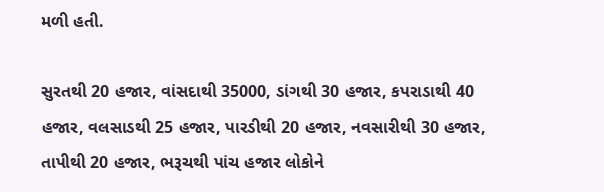મળી હતી.

સુરતથી 20 હજાર, વાંસદાથી 35000, ડાંગથી 30 હજાર, કપરાડાથી 40 હજાર, વલસાડથી 25 હજાર, પારડીથી 20 હજાર, નવસારીથી 30 હજાર, તાપીથી 20 હજાર, ભરૂચથી પાંચ હજાર લોકોને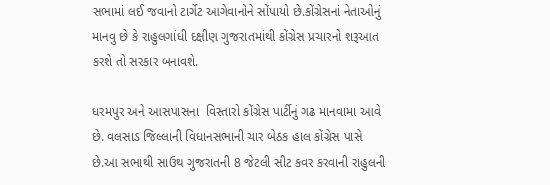સભામાં લઈ જવાનો ટાર્ગેટ આગેવાનોને સોંપાયો છે.કોંગ્રેસનાં નેતાઓનું માનવુ છે કે રાહુલગાંધી દક્ષીણ ગુજરાતમાંથી કોંગ્રેસ પ્રચારનો શરૂઆત કરશે તો સરકાર બનાવશે.

ધરમપુર અને આસપાસના  વિસ્તારો કોંગ્રેસ પાર્ટીનું ગઢ માનવામા આવે છે. વલસાડ જિલ્લાની વિધાનસભાની ચાર બેઠક હાલ કોંગ્રેસ પાસે છે.આ સભાથી સાઉથ ગુજરાતની 8 જેટલી સીટ કવર કરવાની રાહુલની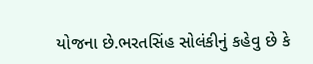યોજના છે.ભરતસિંહ સોલંકીનું કહેવુ છે કે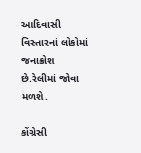આદિવાસી વિસ્તારનાં લોકોમાં જનાક્રોશ છે.રેલીમાં જોવા મળશે.

કોંગ્રેસી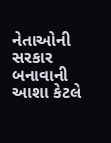નેતાઓની સરકાર બનાવાની આશા કેટલે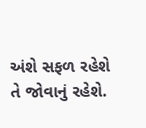અંશે સફળ રહેશે તે જોવાનું રહેશે.